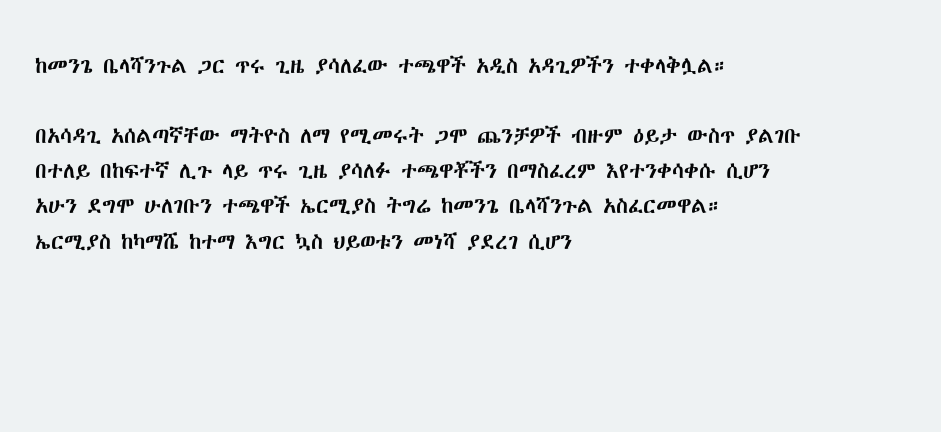ከመንጌ ቤላሻንጉል ጋር ጥሩ ጊዜ ያሳለፈው ተጫዋች አዲስ አዳጊዎችን ተቀላቅሏል።

በአሳዳጊ አሰልጣኛቸው ማትዮስ ለማ የሚመሩት ጋሞ ጨንቻዎች ብዙም ዕይታ ውስጥ ያልገቡ በተለይ በከፍተኛ ሊጉ ላይ ጥሩ ጊዜ ያሳለፉ ተጫዋቾችን በማስፈረም እየተንቀሳቀሱ ሲሆን አሁን ደግሞ ሁለገቡን ተጫዋች ኤርሚያስ ትግሬ ከመንጌ ቤላሻንጉል አስፈርመዋል።
ኤርሚያስ ከካማሼ ከተማ እግር ኳስ ህይወቱን መነሻ ያደረገ ሲሆን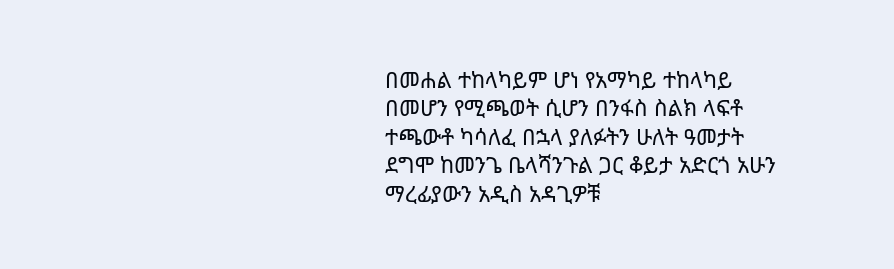በመሐል ተከላካይም ሆነ የአማካይ ተከላካይ በመሆን የሚጫወት ሲሆን በንፋስ ስልክ ላፍቶ ተጫውቶ ካሳለፈ በኋላ ያለፉትን ሁለት ዓመታት ደግሞ ከመንጌ ቤላሻንጉል ጋር ቆይታ አድርጎ አሁን ማረፊያውን አዲስ አዳጊዎቹ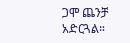ጋሞ ጨንቻ አድርጓል።